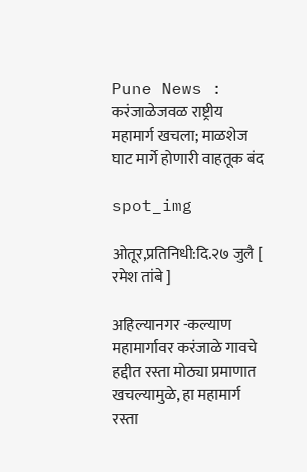Pune News : करंजाळेजवळ राष्ट्रीय महामार्ग खचला; माळशेज घाट मार्गे होणारी वाहतूक बंद

spot_img

ओतूर,प्रतिनिधी:दि.२७ जुलै [ रमेश तांबे ]

अहिल्यानगर -कल्याण महामार्गावर करंजाळे गावचे हद्दीत रस्ता मोठ्या प्रमाणात खचल्यामुळे, हा महामार्ग रस्ता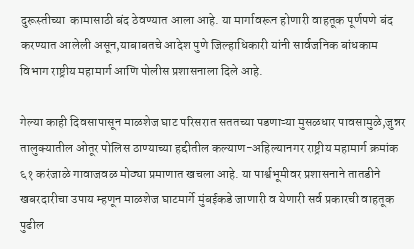दुरूस्तीच्या  कामासाठी बंद ठेवण्यात आला आहे. या मार्गावरून होणारी वाहतूक पूर्णपणे बंद करण्यात आलेली असून,याबाबतचे आदेश पुणे जिल्हाधिकारी यांनी सार्वजनिक बांधकाम विभाग राष्ट्रीय महामार्ग आणि पोलीस प्रशासनाला दिले आहे.

गेल्या काही दिवसापासून माळशेज घाट परिसरात सततच्या पडणाऱ्या मुसळधार पावसामुळे,जुन्नर तालुक्यातील ओतूर पोलिस ठाण्याच्या हद्दीतील कल्याण-अहिल्यानगर राष्ट्रीय महामार्ग क्रमांक ६१ करंजाळे गावाजवळ मोठ्या प्रमाणात खचला आहे. या पार्श्वभूमीवर प्रशासनाने तातडीने खबरदारीचा उपाय म्हणून माळशेज घाटमार्गे मुंबईकडे जाणारी व येणारी सर्व प्रकारची वाहतूक पुढील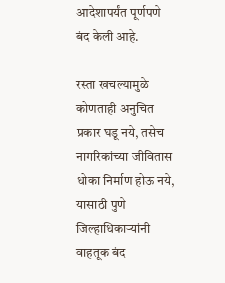आदेशापर्यंत पूर्णपणे बंद केली आहे.

रस्ता खचल्यामुळे कोणताही अनुचित प्रकार घडू नये, तसेच नागरिकांच्या जीवितास धोका निर्माण होऊ नये, यासाठी पुणे जिल्हाधिकाऱ्यांनी वाहतूक बंद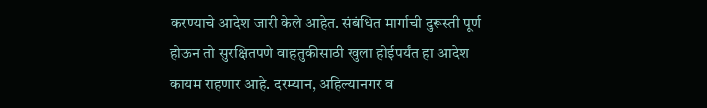करण्याचे आदेश जारी केले आहेत. संबंधित मार्गाची दुरूस्ती पूर्ण होऊन तो सुरक्षितपणे वाहतुकीसाठी खुला होईपर्यंत हा आदेश कायम राहणार आहे. दरम्यान, अहिल्यानगर व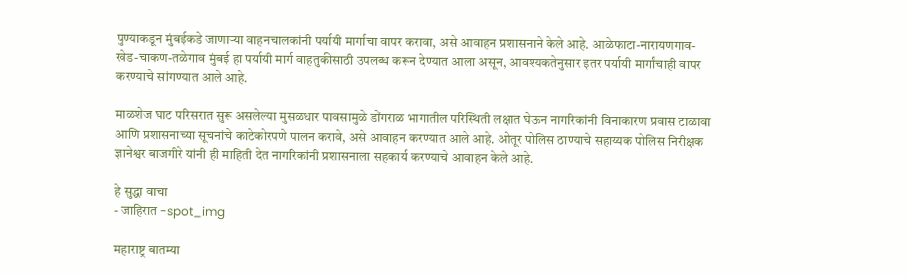पुण्याकडून मुंबईकडे जाणाऱ्या वाहनचालकांनी पर्यायी मार्गाचा वापर करावा, असे आवाहन प्रशासनाने केले आहे. आळेफाटा-नारायणगाव-खेड-चाकण-तळेगाव मुंबई हा पर्यायी मार्ग वाहतुकीसाठी उपलब्ध करून देण्यात आला असून, आवश्यकतेनुसार इतर पर्यायी मार्गांचाही वापर करण्याचे सांगण्यात आले आहे.

माळशेज घाट परिसरात सुरू असलेल्या मुसळधार पावसामुळे डोंगराळ भागातील परिस्थिती लक्षात घेऊन नागरिकांनी विनाकारण प्रवास टाळावा आणि प्रशासनाच्या सूचनांचे काटेकोरपणे पालन करावे, असे आवाहन करण्यात आले आहे. ओतूर पोलिस ठाण्याचे सहाय्यक पोलिस निरीक्षक ज्ञानेश्वर बाजगीरे यांनी ही माहिती देत नागरिकांनी प्रशासनाला सहकार्य करण्याचे आवाहन केले आहे.

हे सुद्धा वाचा
- जाहिरात -spot_img

महाराष्ट्र बातम्या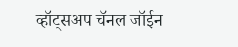व्हॉट्सअप चॅनल जॉईन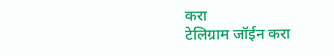करा
टेलिग्राम जॉईन करा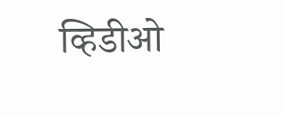व्हिडीओ